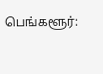பெங்களூர்: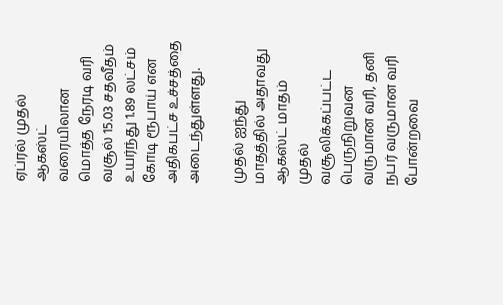ஏப்ரல் முதல் ஆகஸ்ட் வரையிலான மொத்த நேரடி வரி வசூல் 15.03 சதவீதம் உயர்ந்து 1.89 லட்சம் கோடி ரூபாய் என அதிகபட்ச உச்சத்தை அடைந்துள்ளது.

முதல் ஐந்து மாதத்தில் அதாவது ஆகஸ்ட் மாதம் முதல் வசூலிக்கப்பட்ட பெருநிறுவன வருமான வரி, தனி நபர் வருமான வரி போன்றவை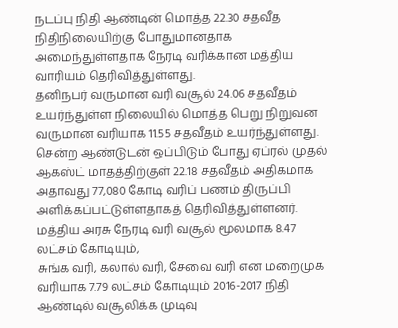நடப்பு நிதி ஆண்டின் மொத்த 22.30 சதவீத நிதிநிலையிற்கு போதுமானதாக அமைந்துள்ளதாக நேரடி வரிக்கான மத்திய வாரியம் தெரிவித்துள்ளது.
தனிநபர் வருமான வரி வசூல் 24.06 சதவீதம் உயர்ந்துள்ள நிலையில் மொத்த பெறு நிறுவன வருமான வரியாக 11.55 சதவீதம் உயர்ந்துள்ளது.
சென்ற ஆண்டுடன் ஒப்பிடும் போது ஏப்ரல் முதல் ஆகஸ்ட் மாதத்திற்குள் 22.18 சதவீதம் அதிகமாக அதாவது 77,080 கோடி வரிப் பணம் திருப்பி அளிக்கப்பட்டுள்ளதாகத் தெரிவித்துள்ளனர்.
மத்திய அரசு நேரடி வரி வசூல் மூலமாக 8.47 லட்சம் கோடியும்,
சுங்க வரி, கலால் வரி, சேவை வரி என மறைமுக வரியாக 7.79 லட்சம் கோடியும் 2016-2017 நிதி ஆண்டில் வசூலிக்க முடிவு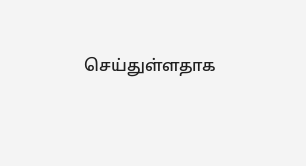செய்துள்ளதாக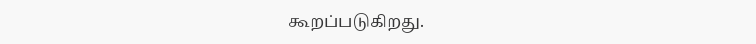கூறப்படுகிறது.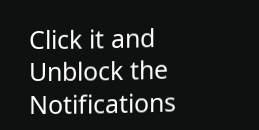Click it and Unblock the Notifications